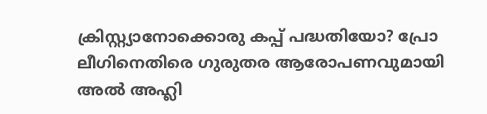ക്രിസ്റ്റ്യാനോക്കൊരു കപ്പ് പദ്ധതിയോ? പ്രോ ലീഗിനെതിരെ ഗുരുതര ആരോപണവുമായി അൽ അഹ്ലി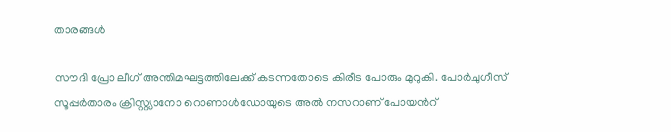താരങ്ങൾ

സൗദി പ്രോ ലീഗ് അന്തിമഘട്ടത്തിലേക്ക് കടന്നതോടെ കിരീട പോരും മുറുകി. പോർചുഗീസ് സൂപ്പർതാരം ക്രിസ്റ്റ്യാനോ റൊണാൾഡോയുടെ അൽ നസറാണ് പോയന്‍റ്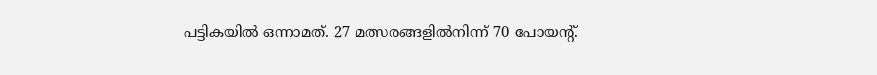പട്ടികയിൽ ഒന്നാമത്. 27 മത്സരങ്ങളിൽനിന്ന് 70 പോയന്‍റ്.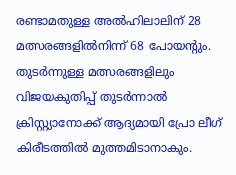രണ്ടാമതുള്ള അൽഹിലാലിന് 28 മത്സരങ്ങളിൽനിന്ന് 68 പോയന്‍റും. തുടർന്നുള്ള മത്സരങ്ങളിലും വിജയകുതിപ്പ് തുടർന്നാൽ ക്രിസ്റ്റ്യാനോക്ക് ആദ്യമായി പ്രോ ലീഗ് കിരീടത്തിൽ മുത്തമിടാനാകും.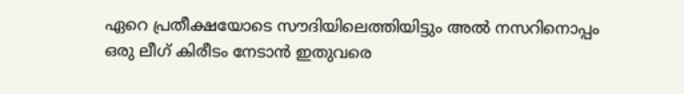ഏറെ പ്രതീക്ഷയോടെ സൗദിയിലെത്തിയിട്ടും അൽ നസറിനൊപ്പം ഒരു ലീഗ് കിരീടം നേടാൻ ഇതുവരെ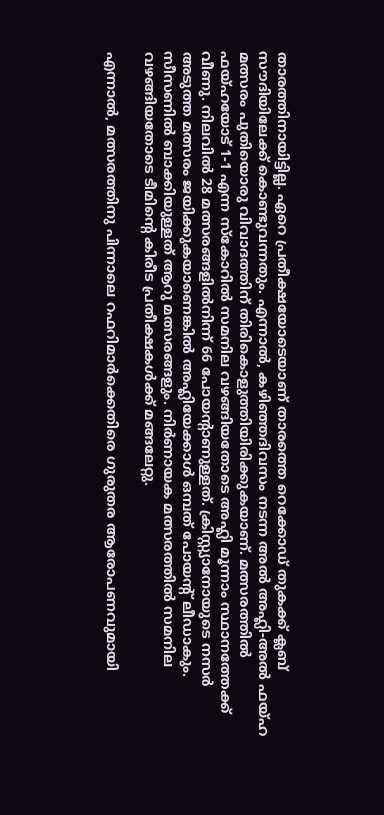താരത്തിനായിട്ടില്ല. ഏറെ പ്രതീക്ഷയോടെയാണ് താരത്തെ റെക്കോഡ് തുകക്ക് ക്ലബ് സൗദിയിലേക്ക് കൊണ്ടുവന്നതും. എന്നാൽ, കഴിഞ്ഞദിവസം നടന്ന അൽ അഹ്ലി-അൽ ഫയ്ഹ മത്സരം പുതിയൊരു വിവാദത്തിന് തിരികൊളുത്തിയിരിക്കുകയാണ്. മത്സരത്തിൽ ഫയ്ഹയോട് 1-1 എന്ന സ്കോറിൽ സമനില വഴങ്ങിയതോടെ അഹ്ലി മൂന്നാം സ്ഥാനത്തേക്ക് വീണു. നിലവിൽ 28 മത്സരങ്ങളിൽനിന്ന് 66 പോയന്‍റാണുള്ളത്. ക്രിസ്റ്റ്യാനോയുടെ നസർ അടുത്ത മത്സരം ജയിക്കുകയാണെങ്കിൽ അഹ്ലിയേക്കാൾ ഒമ്പത് പോയന്‍റ് ലീഡാകും. സീസണിൽ ബാക്കിയുള്ളത് ആറു മത്സരങ്ങളും. നിർണായക മത്സരത്തിൽ സമനില വഴങ്ങിയതോടെ ടീമിന്‍റെ കിരീട പ്രതീക്ഷകൾക്ക് മങ്ങലേറ്റു.

എന്നാൽ, മത്സരത്തിനു പിന്നാലെ റഫറിമാർക്കെതിരെ ഗുരുതര ആരോപണവുമായി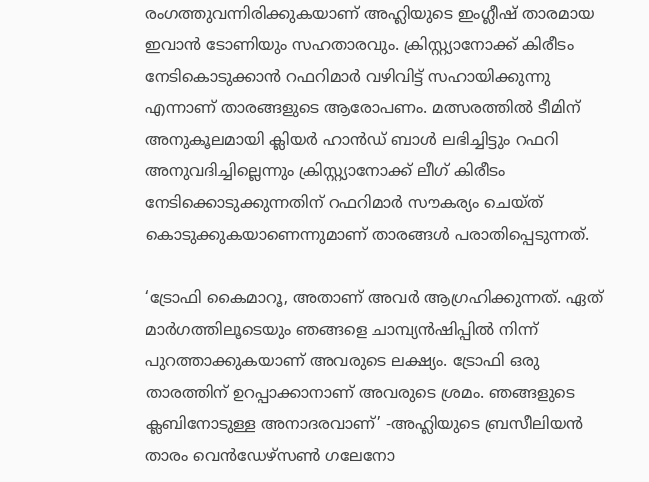രംഗത്തുവന്നിരിക്കുകയാണ് അഹ്ലിയുടെ ഇംഗ്ലീഷ് താരമായ ഇവാൻ ടോണിയും സഹതാരവും. ക്രിസ്റ്റ്യാനോക്ക് കിരീടം നേടികൊടുക്കാൻ റഫറിമാർ വഴിവിട്ട് സഹായിക്കുന്നു എന്നാണ് താരങ്ങളുടെ ആരോപണം. മത്സരത്തിൽ ടീമിന് അനുകൂലമായി ക്ലിയർ ഹാൻഡ് ബാൾ ലഭിച്ചിട്ടും റഫറി അനുവദിച്ചില്ലെന്നും ക്രിസ്റ്റ്യാനോക്ക് ലീഗ് കിരീടം നേടിക്കൊടുക്കുന്നതിന് റഫറിമാർ സൗകര്യം ചെയ്ത് കൊടുക്കുകയാണെന്നുമാണ് താരങ്ങൾ പരാതിപ്പെടുന്നത്.

‘ട്രോഫി കൈമാറൂ, അതാണ് അവർ ആഗ്രഹിക്കുന്നത്. ഏത് മാർഗത്തിലൂടെയും ഞങ്ങളെ ചാമ്പ്യൻഷിപ്പിൽ നിന്ന് പുറത്താക്കുകയാണ് അവരുടെ ലക്ഷ്യം. ട്രോഫി ഒരു താരത്തിന് ഉറപ്പാക്കാനാണ് അവരുടെ ശ്രമം. ഞങ്ങളുടെ ക്ലബിനോടുള്ള അനാദരവാണ്’ -അഹ്ലിയുടെ ബ്രസീലിയൻ താരം വെൻഡേഴ്സൺ ഗലേനോ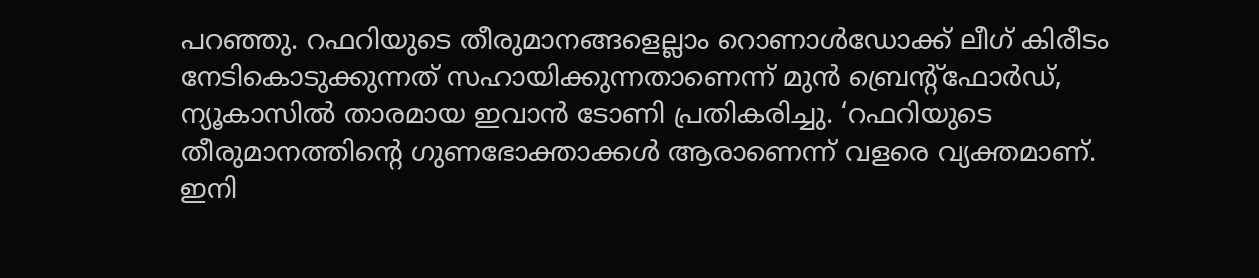പറഞ്ഞു. റഫറിയുടെ തീരുമാനങ്ങളെല്ലാം റൊണാൾഡോക്ക് ലീഗ് കിരീടം നേടികൊടുക്കുന്നത് സഹായിക്കുന്നതാണെന്ന് മുൻ ബ്രെന്‍റ്ഫോർഡ്, ന്യൂകാസിൽ താരമായ ഇവാൻ ടോണി പ്രതികരിച്ചു. ‘റഫറിയുടെ തീരുമാനത്തിന്‍റെ ഗുണഭോക്താക്കൾ ആരാണെന്ന് വളരെ വ്യക്തമാണ്. ഇനി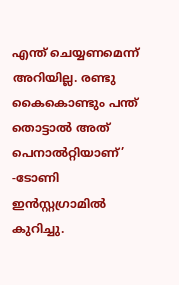എന്ത് ചെയ്യണമെന്ന് അറിയില്ല. രണ്ടു കൈകൊണ്ടും പന്ത് തൊട്ടാൽ അത് പെനാൽറ്റിയാണ്’ -ടോണി ഇൻസ്റ്റഗ്രാമിൽ കുറിച്ചു.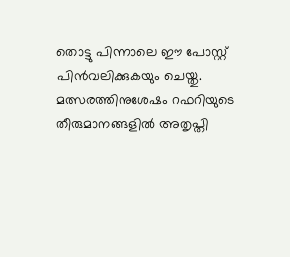തൊട്ടു പിന്നാലെ ഈ പോസ്റ്റ് പിൻവലിക്കുകയും ചെയ്തു. മത്സരത്തിനുശേഷം റഫറിയുടെ തീരുമാനങ്ങളിൽ അതൃപ്തി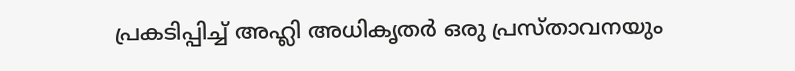പ്രകടിപ്പിച്ച് അഹ്ലി അധികൃതർ ഒരു പ്രസ്താവനയും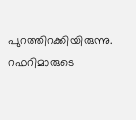പുറത്തിറക്കിയിരുന്നു. റഫറിമാരുടെ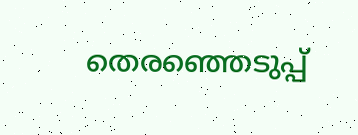തെരഞ്ഞെടുപ്പ്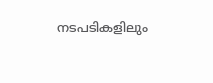നടപടികളിലും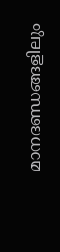മാനദണ്ഡങ്ങളിലും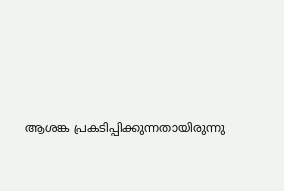ആശങ്ക പ്രകടിപ്പിക്കുന്നതായിരുന്നു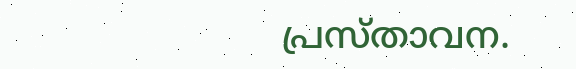പ്രസ്താവന.